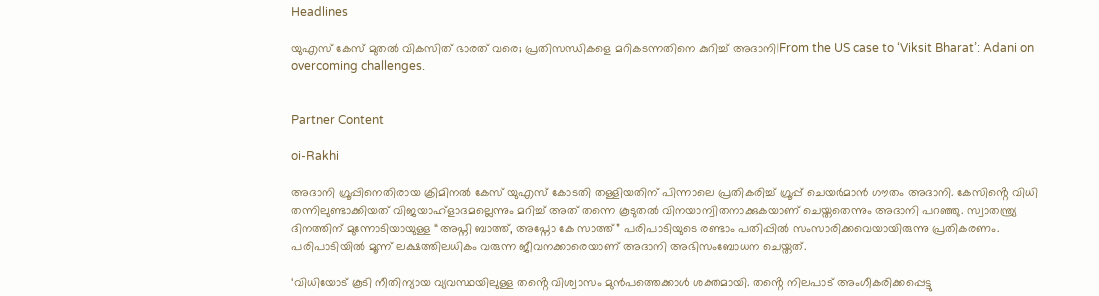Headlines

യുഎസ് കേസ് മുതൽ വികസിത് ഭാരത് വരെ; പ്രതിസന്ധികളെ മറികടന്നതിനെ കുറിച്ച് അദാനി|From the US case to ‘Viksit Bharat’: Adani on overcoming challenges.


Partner Content

oi-Rakhi

അദാനി ഗ്രൂപ്പിനെതിരായ ക്രിമിനൽ കേസ് യുഎസ് കോടതി തള്ളിയതിന് പിന്നാലെ പ്രതികരിച്ച് ഗ്രൂപ്പ് ചെയർമാൻ ഗൗതം അദാനി. കേസിൻ്റെ വിധി തന്നിലുണ്ടാക്കിയത് വിജയാഹ്ളാദമല്ലെന്നും മറിച്ച് അത് തന്നെ കൂടുതൽ വിനയാന്വിതനാക്കുകയാണ് ചെയ്തതെന്നും അദാനി പറഞ്ഞു. സ്വാതന്ത്ര്യ ദിനത്തിന് മുന്നോടിയായുള്ള “അപ്നി ബാത്ത്, അപ്നോ കേ സാത്ത്” പരിപാടിയുടെ രണ്ടാം പതിപ്പിൽ സംസാരിക്കവെയായിരുന്നു പ്രതികരണം. പരിപാടിയിൽ മൂന്ന് ലക്ഷത്തിലധികം വരുന്ന ജീവനക്കാരെയാണ് അദാനി അഭിസംബോധന ചെയ്തത്.

‘വിധിയോട് കൂടി നീതിന്യായ വ്യവസ്ഥയിലുള്ള തൻ്റെ വിശ്വാസം മുൻപത്തെക്കാൾ ശക്തമായി. തൻ്റെ നിലപാട് അംഗീകരിക്കപ്പെട്ടു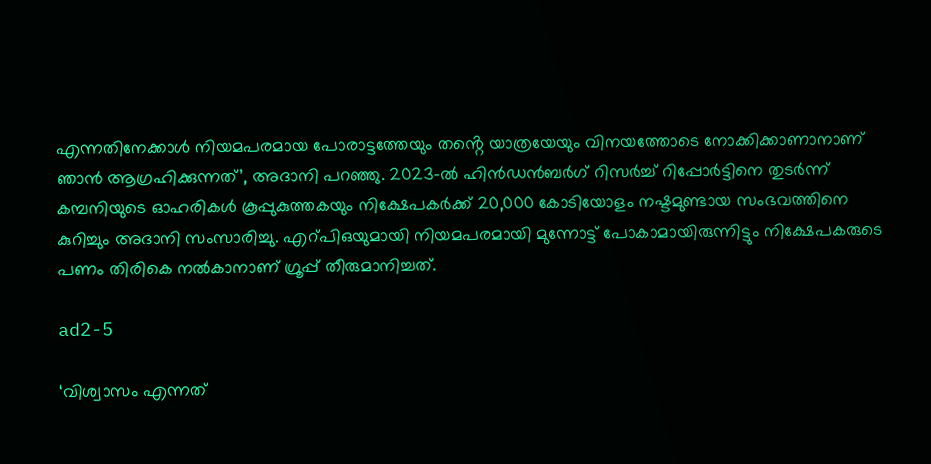എന്നതിനേക്കാൾ നിയമപരമായ പോരാട്ടത്തേയും തൻ്റെ യാത്രയേയും വിനയത്തോടെ നോക്കിക്കാണാനാണ് ഞാൻ ആഗ്രഹിക്കുന്നത്’, അദാനി പറഞ്ഞു. 2023-ൽ ഹിൻഡൻബർഗ് റിസർച്ച് റിപ്പോർട്ടിനെ തുടർന്ന് കമ്പനിയുടെ ഓഹരികൾ കൂപ്പുകുത്തകയും നിക്ഷേപകർക്ക് 20,000 കോടിയോളം നഷ്ടമുണ്ടായ സംഭവത്തിനെ കുറിച്ചും അദാനി സംസാരിച്ചു. എറ്പിഒയുമായി നിയമപരമായി മുന്നോട്ട് പോകാമായിരുന്നിട്ടും നിക്ഷേപകരുടെ പണം തിരികെ നൽകാനാണ് ഗ്രൂപ്പ് തീരുമാനിച്ചത്.

ad2-5

‘വിശ്വാസം എന്നത്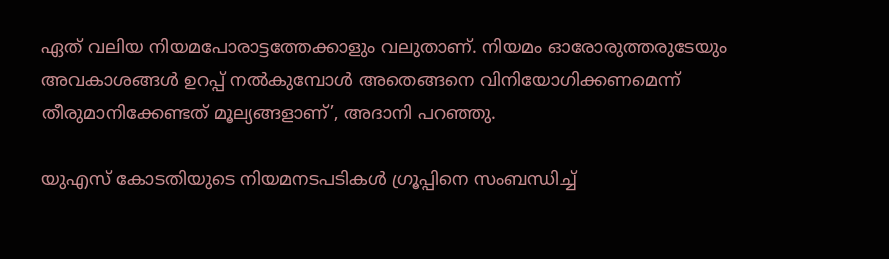ഏത് വലിയ നിയമപോരാട്ടത്തേക്കാളും വലുതാണ്. നിയമം ഓരോരുത്തരുടേയും അവകാശങ്ങൾ ഉറപ്പ് നൽകുമ്പോൾ അതെങ്ങനെ വിനിയോഗിക്കണമെന്ന് തീരുമാനിക്കേണ്ടത് മൂല്യങ്ങളാണ്’, അദാനി പറഞ്ഞു.

യുഎസ് കോടതിയുടെ നിയമനടപടികൾ ഗ്രൂപ്പിനെ സംബന്ധിച്ച്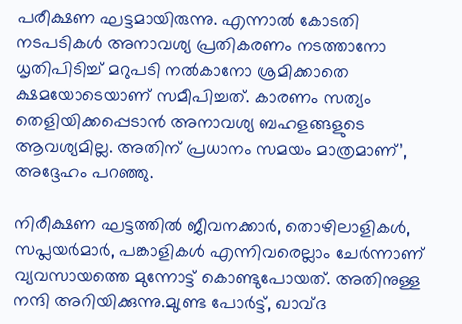പരീക്ഷണ ഘട്ടമായിരുന്നു. എന്നാൽ കോടതി നടപടികൾ അനാവശ്യ പ്രതികരണം നടത്താനോ ധൃതിപിടിച്ച് മറുപടി നൽകാനോ ശ്രമിക്കാതെ ക്ഷമയോടെയാണ് സമീപിച്ചത്. കാരണം സത്യം തെളിയിക്കപ്പെടാൻ അനാവശ്യ ബഹളങ്ങളുടെ ആവശ്യമില്ല. അതിന് പ്രധാനം സമയം മാത്രമാണ്’, അദ്ദേഹം പറഞ്ഞു.

നിരീക്ഷണ ഘട്ടത്തിൽ ജീവനക്കാർ, തൊഴിലാളികൾ, സപ്ലയർമാർ, പങ്കാളികൾ എന്നിവരെല്ലാം ചേർന്നാണ് വ്യവസായത്തെ മുന്നോട്ട് കൊണ്ടുപോയത്. അതിനുള്ള നന്ദി അറിയിക്കുന്നു.മുണ്ട്ര പോർട്ട്, ഖാവ്ദ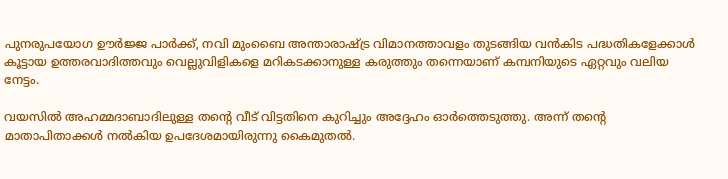പുനരുപയോഗ ഊർജ്ജ പാർക്ക്, നവി മുംബൈ അന്താരാഷ്ട്ര വിമാനത്താവളം തുടങ്ങിയ വൻകിട പദ്ധതികളേക്കാൾ കൂട്ടായ ഉത്തരവാദിത്തവും വെല്ലുവിളികളെ മറികടക്കാനുള്ള കരുത്തും തന്നെയാണ് കമ്പനിയുടെ ഏറ്റവും വലിയ നേട്ടം.

വയസിൽ അഹമ്മദാബാദിലുള്ള തൻ്റെ വീട് വിട്ടതിനെ കുറിച്ചും അദ്ദേഹം ഓർത്തെടുത്തു. അന്ന് തൻ്റെ മാതാപിതാക്കൾ നൽകിയ ഉപദേശമായിരുന്നു കൈമുതൽ.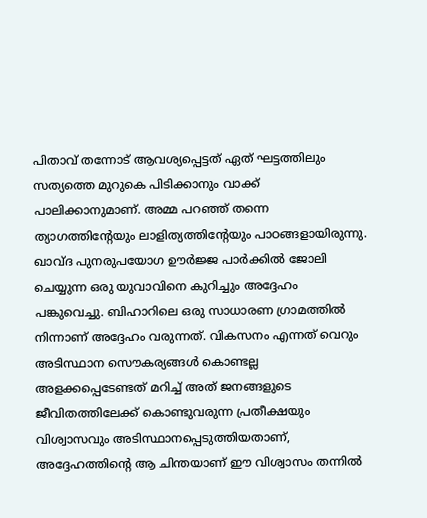പിതാവ് തന്നോട് ആവശ്യപ്പെട്ടത് ഏത് ഘട്ടത്തിലും സത്യത്തെ മുറുകെ പിടിക്കാനും വാക്ക് പാലിക്കാനുമാണ്. അമ്മ പറഞ്ഞ് തന്നെ ത്യാഗത്തിൻ്റേയും ലാളിത്യത്തിൻ്റേയും പാഠങ്ങളായിരുന്നു. ഖാവ്ദ പുനരുപയോഗ ഊർജ്ജ പാർക്കിൽ ജോലി ചെയ്യുന്ന ഒരു യുവാവിനെ കുറിച്ചും അദ്ദേഹം പങ്കുവെച്ചു. ബിഹാറിലെ ഒരു സാധാരണ ഗ്രാമത്തിൽ നിന്നാണ് അദ്ദേഹം വരുന്നത്. വികസനം എന്നത് വെറും അടിസ്ഥാന സൌകര്യങ്ങൾ കൊണ്ടല്ല അളക്കപ്പെടേണ്ടത് മറിച്ച് അത് ജനങ്ങളുടെ ജീവിതത്തിലേക്ക് കൊണ്ടുവരുന്ന പ്രതീക്ഷയും വിശ്വാസവും അടിസ്ഥാനപ്പെടുത്തിയതാണ്, അദ്ദേഹത്തിൻ്റെ ആ ചിന്തയാണ് ഈ വിശ്വാസം തന്നിൽ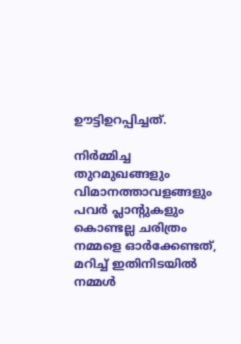ഊട്ടിഉറപ്പിച്ചത്.

നിർമ്മിച്ച തുറമുഖങ്ങളും വിമാനത്താവളങ്ങളും പവർ പ്ലാന്‍റുകളും കൊണ്ടല്ല ചരിത്രം നമ്മളെ ഓർക്കേണ്ടത്, മറിച്ച് ഇതിനിടയിൽ നമ്മൾ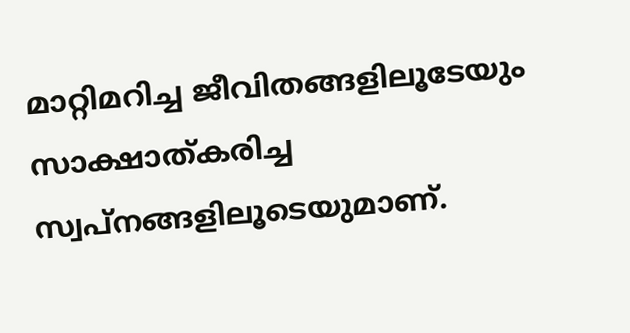മാറ്റിമറിച്ച ജീവിതങ്ങളിലൂടേയും സാക്ഷാത്കരിച്ച സ്വപ്നങ്ങളിലൂടെയുമാണ്.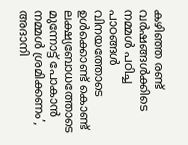കഴിഞ്ഞ രണ്ട് വർഷങ്ങൾക്കിടെ നമ്മൾ പഠിച്ച പാഠങ്ങൾ വിനയത്തോടെ ഉൾക്കൊണ്ട് കൊണ്ട് ലക്ഷ്യബോധത്തോടെ മുന്നോട്ട് പോകാൻ നമ്മൾ ശ്രമിക്കണം’, അദാനി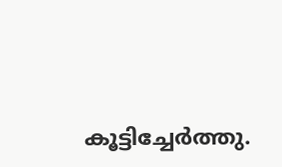കൂട്ടിച്ചേർത്തു.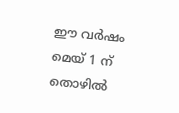ഈ വർഷം മെയ് 1 ന് തൊഴിൽ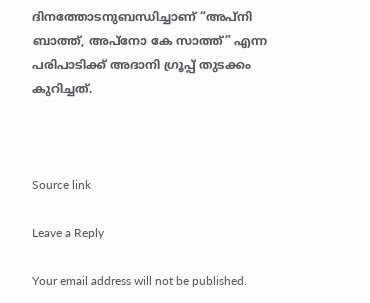ദിനത്തോടനുബന്ധിച്ചാണ് “അപ്നി ബാത്ത്, അപ്നോ കേ സാത്ത്” എന്ന പരിപാടിക്ക് അദാനി ഗ്രൂപ്പ് തുടക്കം കുറിച്ചത്.



Source link

Leave a Reply

Your email address will not be published.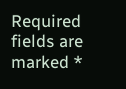Required fields are marked *